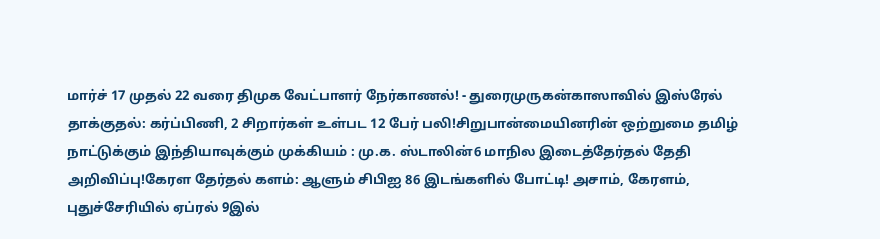மார்ச் 17 முதல் 22 வரை திமுக வேட்பாளர் நேர்காணல்! - துரைமுருகன்காஸாவில் இஸ்ரேல் தாக்குதல்: கர்ப்பிணி, 2 சிறார்கள் உள்பட 12 பேர் பலி!சிறுபான்மையினரின் ஒற்றுமை தமிழ் நாட்டுக்கும் இந்தியாவுக்கும் முக்கியம் : மு.க. ஸ்டாலின்6 மாநில இடைத்தேர்தல் தேதி அறிவிப்பு!கேரள தேர்தல் களம்: ஆளும் சிபிஐ 86 இடங்களில் போட்டி! அசாம், கேரளம், புதுச்சேரியில் ஏப்ரல் 9இல்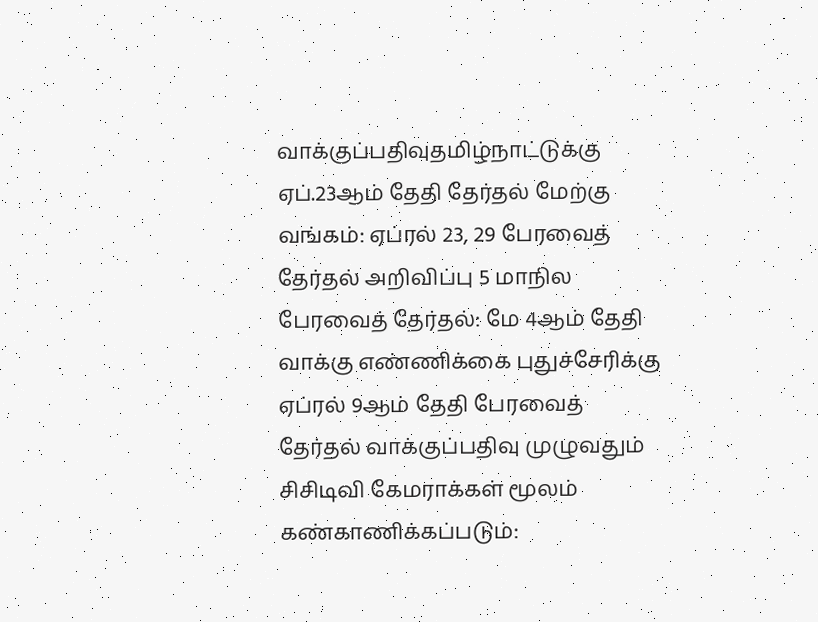வாக்குப்பதிவுதமிழ்நாட்டுக்கு ஏப்.23ஆம் தேதி தேர்தல் மேற்கு வங்கம்: ஏப்ரல் 23, 29 பேரவைத் தேர்தல் அறிவிப்பு 5 மாநில பேரவைத் தேர்தல்: மே 4ஆம் தேதி வாக்கு எண்ணிக்கை புதுச்சேரிக்கு ஏப்ரல் 9ஆம் தேதி பேரவைத் தேர்தல் வாக்குப்பதிவு முழுவதும் சிசிடிவி கேமராக்கள் மூலம் கண்காணிக்கப்படும்: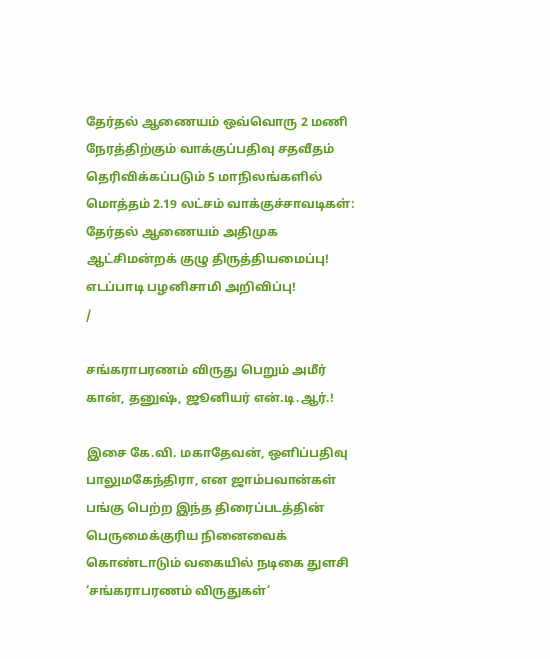தேர்தல் ஆணையம் ஒவ்வொரு 2 மணி நேரத்திற்கும் வாக்குப்பதிவு சதவீதம் தெரிவிக்கப்படும் 5 மாநிலங்களில் மொத்தம் 2.19 லட்சம் வாக்குச்சாவடிகள்: தேர்தல் ஆணையம் அதிமுக ஆட்சிமன்றக் குழு திருத்தியமைப்பு! எடப்பாடி பழனிசாமி அறிவிப்பு!
/

சங்கராபரணம் விருது பெறும் அமீர் கான், தனுஷ், ஜூனியர் என்.டி.ஆர்.!

இசை கே.வி. மகாதேவன், ஒளிப்பதிவு பாலுமகேந்திரா, என ஜாம்பவான்கள் பங்கு பெற்ற இந்த திரைப்படத்தின் பெருமைக்குரிய நினைவைக் கொண்டாடும் வகையில் நடிகை துளசி ‘சங்கராபரணம் விருதுகள்’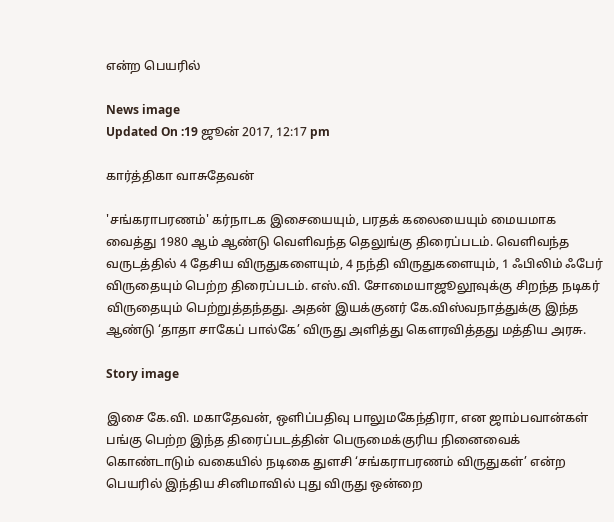என்ற பெயரில்

News image
Updated On :19 ஜூன் 2017, 12:17 pm

கார்த்திகா வாசுதேவன்

'சங்கராபரணம்' கர்நாடக இசையையும், பரதக் கலையையும் மையமாக வைத்து 1980 ஆம் ஆண்டு வெளிவந்த தெலுங்கு திரைப்படம். வெளிவந்த வருடத்தில் 4 தேசிய விருதுகளையும், 4 நந்தி விருதுகளையும், 1 ஃபிலிம் ஃபேர் விருதையும் பெற்ற திரைப்படம். எஸ்.வி. சோமையாஜூலூவுக்கு சிறந்த நடிகர் விருதையும் பெற்றுத்தந்தது. அதன் இயக்குனர் கே.விஸ்வநாத்துக்கு இந்த ஆண்டு ‘தாதா சாகேப் பால்கே’ விருது அளித்து கெளரவித்தது மத்திய அரசு.

Story image

இசை கே.வி. மகாதேவன், ஒளிப்பதிவு பாலுமகேந்திரா, என ஜாம்பவான்கள் பங்கு பெற்ற இந்த திரைப்படத்தின் பெருமைக்குரிய நினைவைக் கொண்டாடும் வகையில் நடிகை துளசி ‘சங்கராபரணம் விருதுகள்’ என்ற பெயரில் இந்திய சினிமாவில் புது விருது ஒன்றை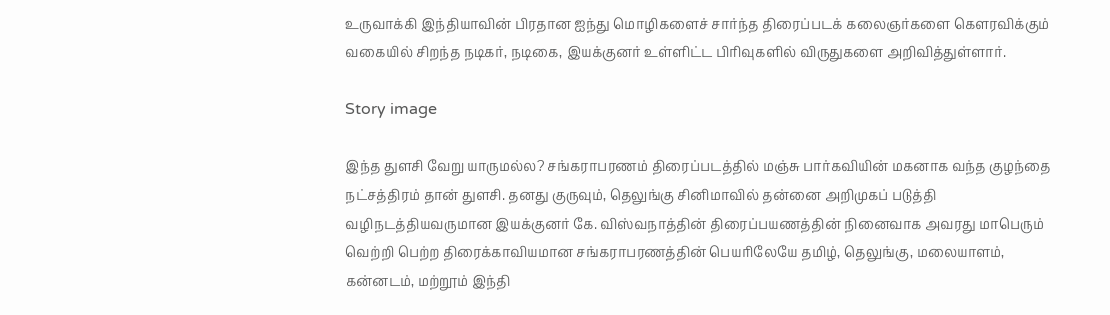உருவாக்கி இந்தியாவின் பிரதான ஐந்து மொழிகளைச் சார்ந்த திரைப்படக் கலைஞர்களை கெளரவிக்கும் வகையில் சிறந்த நடிகர், நடிகை, இயக்குனர் உள்ளிட்ட பிரிவுகளில் விருதுகளை அறிவித்துள்ளார்.

Story image

இந்த துளசி வேறு யாருமல்ல? சங்கராபரணம் திரைப்படத்தில் மஞ்சு பார்கவியின் மகனாக வந்த குழந்தை நட்சத்திரம் தான் துளசி. தனது குருவும், தெலுங்கு சினிமாவில் தன்னை அறிமுகப் படுத்தி வழிநடத்தியவருமான இயக்குனர் கே. விஸ்வநாத்தின் திரைப்பயணத்தின் நினைவாக அவரது மாபெரும் வெற்றி பெற்ற திரைக்காவியமான சங்கராபரணத்தின் பெயரிலேயே தமிழ், தெலுங்கு, மலையாளம், கன்னடம், மற்றூம் இந்தி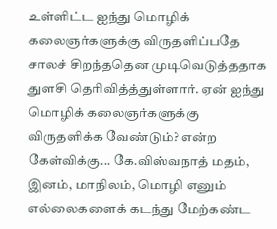உள்ளிட்ட ஐந்து மொழிக் கலைஞர்களுக்கு விருதளிப்பதே சாலச் சிறந்ததென முடிவெடுத்ததாக துளசி தெரிவித்த்துள்ளார். ஏன் ஐந்து மொழிக் கலைஞர்களுக்கு விருதளிக்க வேண்டும்? என்ற கேள்விக்கு... கே.விஸ்வநாத் மதம், இனம், மாநிலம், மொழி எனும் எல்லைகளைக் கடந்து மேற்கண்ட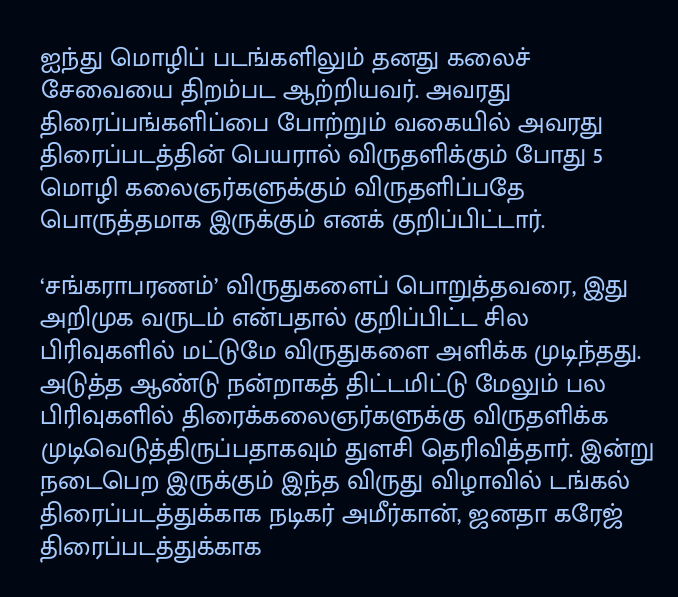ஐந்து மொழிப் படங்களிலும் தனது கலைச் சேவையை திறம்பட ஆற்றியவர். அவரது திரைப்பங்களிப்பை போற்றும் வகையில் அவரது திரைப்படத்தின் பெயரால் விருதளிக்கும் போது 5 மொழி கலைஞர்களுக்கும் விருதளிப்பதே பொருத்தமாக இருக்கும் எனக் குறிப்பிட்டார்.

‘சங்கராபரணம்’ விருதுகளைப் பொறுத்தவரை, இது அறிமுக வருடம் என்பதால் குறிப்பிட்ட சில பிரிவுகளில் மட்டுமே விருதுகளை அளிக்க முடிந்தது. அடுத்த ஆண்டு நன்றாகத் திட்டமிட்டு மேலும் பல பிரிவுகளில் திரைக்கலைஞர்களுக்கு விருதளிக்க முடிவெடுத்திருப்பதாகவும் துளசி தெரிவித்தார். இன்று நடைபெற இருக்கும் இந்த விருது விழாவில் டங்கல் திரைப்படத்துக்காக நடிகர் அமீர்கான், ஜனதா கரேஜ் திரைப்படத்துக்காக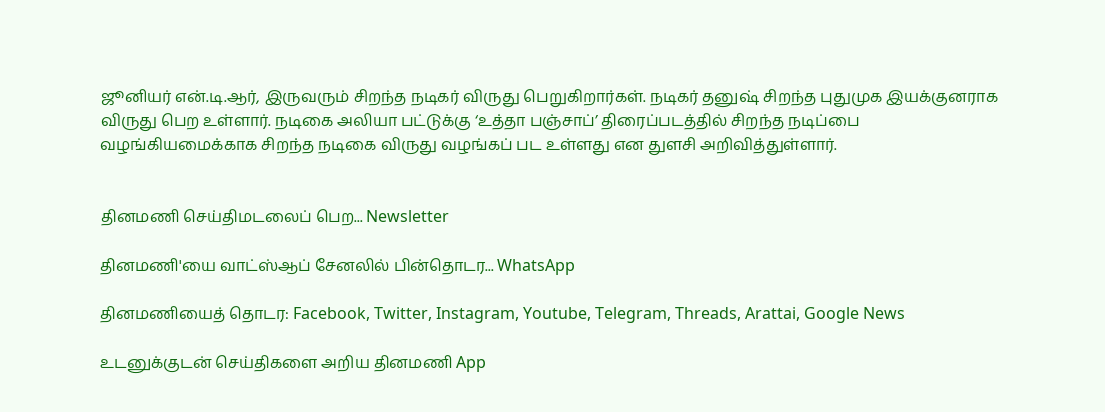ஜூனியர் என்.டி.ஆர், இருவரும் சிறந்த நடிகர் விருது பெறுகிறார்கள். நடிகர் தனுஷ் சிறந்த புதுமுக இயக்குனராக விருது பெற உள்ளார். நடிகை அலியா பட்டுக்கு ‘உத்தா பஞ்சாப்’ திரைப்படத்தில் சிறந்த நடிப்பை வழங்கியமைக்காக சிறந்த நடிகை விருது வழங்கப் பட உள்ளது என துளசி அறிவித்துள்ளார்.


தினமணி செய்திமடலைப் பெற... Newsletter

தினமணி'யை வாட்ஸ்ஆப் சேனலில் பின்தொடர... WhatsApp

தினமணியைத் தொடர: Facebook, Twitter, Instagram, Youtube, Telegram, Threads, Arattai, Google News

உடனுக்குடன் செய்திகளை அறிய தினமணி App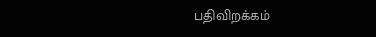பதிவிறக்கம்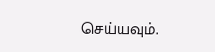செய்யவும்.